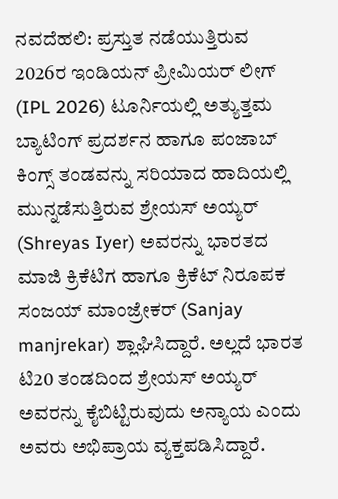ನವದೆಹಲಿ: ಪ್ರಸ್ತುತ ನಡೆಯುತ್ತಿರುವ 2026ರ ಇಂಡಿಯನ್ ಪ್ರೀಮಿಯರ್ ಲೀಗ್ (IPL 2026) ಟೂರ್ನಿಯಲ್ಲಿ ಅತ್ಯುತ್ತಮ ಬ್ಯಾಟಿಂಗ್ ಪ್ರದರ್ಶನ ಹಾಗೂ ಪಂಜಾಬ್ ಕಿಂಗ್ಸ್ ತಂಡವನ್ನು ಸರಿಯಾದ ಹಾದಿಯಲ್ಲಿ ಮುನ್ನಡೆಸುತ್ತಿರುವ ಶ್ರೇಯಸ್ ಅಯ್ಯರ್ (Shreyas Iyer) ಅವರನ್ನು ಭಾರತದ ಮಾಜಿ ಕ್ರಿಕೆಟಿಗ ಹಾಗೂ ಕ್ರಿಕೆಟ್ ನಿರೂಪಕ ಸಂಜಯ್ ಮಾಂಜ್ರೇಕರ್ (Sanjay manjrekar) ಶ್ಲಾಘಿಸಿದ್ದಾರೆ. ಅಲ್ಲದೆ ಭಾರತ ಟಿ20 ತಂಡದಿಂದ ಶ್ರೇಯಸ್ ಅಯ್ಯರ್ ಅವರನ್ನು ಕೈಬಿಟ್ಟಿರುವುದು ಅನ್ಯಾಯ ಎಂದು ಅವರು ಅಭಿಪ್ರಾಯ ವ್ಯಕ್ತಪಡಿಸಿದ್ದಾರೆ.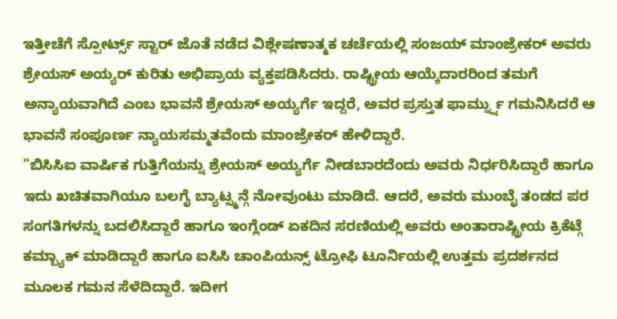ಇತ್ತೀಚೆಗೆ ಸ್ಪೋರ್ಟ್ಸ್ ಸ್ಟಾರ್ ಜೊತೆ ನಡೆದ ವಿಶ್ಲೇಷಣಾತ್ಮಕ ಚರ್ಚೆಯಲ್ಲಿ ಸಂಜಯ್ ಮಾಂಜ್ರೇಕರ್ ಅವರು ಶ್ರೇಯಸ್ ಅಯ್ಯರ್ ಕುರಿತು ಅಭಿಪ್ರಾಯ ವ್ಯಕ್ತಪಡಿಸಿದರು. ರಾಷ್ಟ್ರೀಯ ಆಯ್ಕೆದಾರರಿಂದ ತಮಗೆ ಅನ್ಯಾಯವಾಗಿದೆ ಎಂಬ ಭಾವನೆ ಶ್ರೇಯಸ್ ಅಯ್ಯರ್ಗೆ ಇದ್ದರೆ, ಅವರ ಪ್ರಸ್ತುತ ಫಾರ್ಮ್ನ್ನು ಗಮನಿಸಿದರೆ ಆ ಭಾವನೆ ಸಂಪೂರ್ಣ ನ್ಯಾಯಸಮ್ಮತವೆಂದು ಮಾಂಜ್ರೇಕರ್ ಹೇಳಿದ್ದಾರೆ.
"ಬಿಸಿಸಿಐ ವಾರ್ಷಿಕ ಗುತ್ತಿಗೆಯನ್ನು ಶ್ರೇಯಸ್ ಅಯ್ಯರ್ಗೆ ನೀಡಬಾರದೆಂದು ಅವರು ನಿರ್ಧರಿಸಿದ್ದಾರೆ ಹಾಗೂ ಇದು ಖಚಿತವಾಗಿಯೂ ಬಲಗೈ ಬ್ಯಾಟ್ಸ್ಮನ್ಗೆ ನೋವುಂಟು ಮಾಡಿದೆ. ಆದರೆ, ಅವರು ಮುಂಬೈ ತಂಡದ ಪರ ಸಂಗತಿಗಳನ್ನು ಬದಲಿಸಿದ್ದಾರೆ ಹಾಗೂ ಇಂಗ್ಲೆಂಡ್ ಏಕದಿನ ಸರಣಿಯಲ್ಲಿ ಅವರು ಅಂತಾರಾಷ್ಟ್ರೀಯ ಕ್ರಿಕೆಟ್ಗೆ ಕಮ್ಬ್ಯಾಕ್ ಮಾಡಿದ್ದಾರೆ ಹಾಗೂ ಐಸಿಸಿ ಚಾಂಪಿಯನ್ಸ್ ಟ್ರೋಫಿ ಟೂರ್ನಿಯಲ್ಲಿ ಉತ್ತಮ ಪ್ರದರ್ಶನದ ಮೂಲಕ ಗಮನ ಸೆಳೆದಿದ್ದಾರೆ. ಇದೀಗ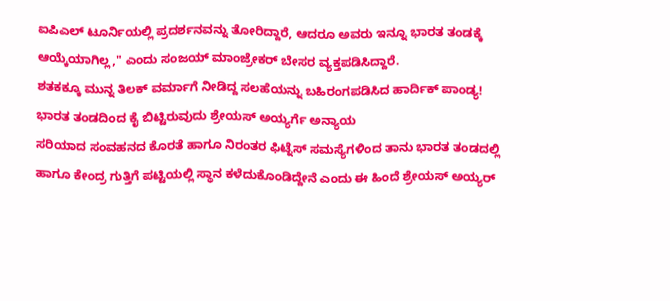ಐಪಿಎಲ್ ಟೂರ್ನಿಯಲ್ಲಿ ಪ್ರದರ್ಶನವನ್ನು ತೋರಿದ್ದಾರೆ, ಆದರೂ ಅವರು ಇನ್ನೂ ಭಾರತ ತಂಡಕ್ಕೆ ಆಯ್ಕೆಯಾಗಿಲ್ಲ," ಎಂದು ಸಂಜಯ್ ಮಾಂಜ್ರೇಕರ್ ಬೇಸರ ವ್ಯಕ್ತಪಡಿಸಿದ್ದಾರೆ.
ಶತಕಕ್ಕೂ ಮುನ್ನ ತಿಲಕ್ ವರ್ಮಾಗೆ ನೀಡಿದ್ದ ಸಲಹೆಯನ್ನು ಬಹಿರಂಗಪಡಿಸಿದ ಹಾರ್ದಿಕ್ ಪಾಂಡ್ಯ!
ಭಾರತ ತಂಡದಿಂದ ಕೈ ಬಿಟ್ಟಿರುವುದು ಶ್ರೇಯಸ್ ಅಯ್ಯರ್ಗೆ ಅನ್ಯಾಯ
ಸರಿಯಾದ ಸಂವಹನದ ಕೊರತೆ ಹಾಗೂ ನಿರಂತರ ಫಿಟ್ನೆಸ್ ಸಮಸ್ಯೆಗಳಿಂದ ತಾನು ಭಾರತ ತಂಡದಲ್ಲಿ ಹಾಗೂ ಕೇಂದ್ರ ಗುತ್ತಿಗೆ ಪಟ್ಟಿಯಲ್ಲಿ ಸ್ಥಾನ ಕಳೆದುಕೊಂಡಿದ್ದೇನೆ ಎಂದು ಈ ಹಿಂದೆ ಶ್ರೇಯಸ್ ಅಯ್ಯರ್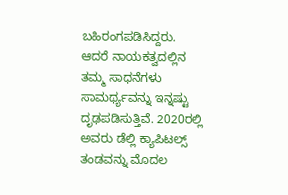ಬಹಿರಂಗಪಡಿಸಿದ್ದರು.
ಆದರೆ ನಾಯಕತ್ವದಲ್ಲಿನ ತಮ್ಮ ಸಾಧನೆಗಳು ಸಾಮರ್ಥ್ಯವನ್ನು ಇನ್ನಷ್ಟು ದೃಢಪಡಿಸುತ್ತಿವೆ. 2020ರಲ್ಲಿ ಅವರು ಡೆಲ್ಲಿ ಕ್ಯಾಪಿಟಲ್ಸ್ ತಂಡವನ್ನು ಮೊದಲ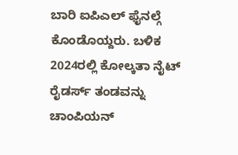ಬಾರಿ ಐಪಿಎಲ್ ಫೈನಲ್ಗೆ ಕೊಂಡೊಯ್ದರು. ಬಳಿಕ 2024ರಲ್ಲಿ ಕೋಲ್ಕತಾ ನೈಟ್ ರೈಡರ್ಸ್ ತಂಡವನ್ನು ಚಾಂಪಿಯನ್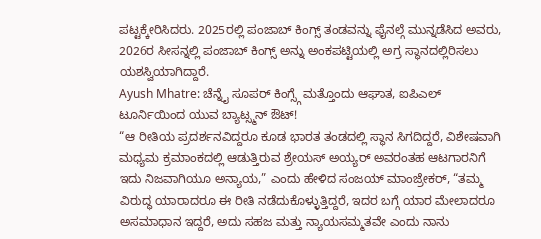ಪಟ್ಟಕ್ಕೇರಿಸಿದರು. 2025ರಲ್ಲಿ ಪಂಜಾಬ್ ಕಿಂಗ್ಸ್ ತಂಡವನ್ನು ಫೈನಲ್ಗೆ ಮುನ್ನಡೆಸಿದ ಅವರು, 2026ರ ಸೀಸನ್ನಲ್ಲಿ ಪಂಜಾಬ್ ಕಿಂಗ್ಸ್ ಅನ್ನು ಅಂಕಪಟ್ಟಿಯಲ್ಲಿ ಅಗ್ರ ಸ್ಥಾನದಲ್ಲಿರಿಸಲು ಯಶಸ್ವಿಯಾಗಿದ್ದಾರೆ.
Ayush Mhatre: ಚೆನ್ನೈ ಸೂಪರ್ ಕಿಂಗ್ಸ್ಗೆ ಮತ್ತೊಂದು ಆಘಾತ, ಐಪಿಎಲ್ ಟೂರ್ನಿಯಿಂದ ಯುವ ಬ್ಯಾಟ್ಸ್ಮನ್ ಔಟ್!
“ಆ ರೀತಿಯ ಪ್ರದರ್ಶನವಿದ್ದರೂ ಕೂಡ ಭಾರತ ತಂಡದಲ್ಲಿ ಸ್ಥಾನ ಸಿಗದಿದ್ದರೆ, ವಿಶೇಷವಾಗಿ ಮಧ್ಯಮ ಕ್ರಮಾಂಕದಲ್ಲಿ ಆಡುತ್ತಿರುವ ಶ್ರೇಯಸ್ ಅಯ್ಯರ್ ಅವರಂತಹ ಆಟಗಾರನಿಗೆ ಇದು ನಿಜವಾಗಿಯೂ ಅನ್ಯಾಯ,” ಎಂದು ಹೇಳಿದ ಸಂಜಯ್ ಮಾಂಜ್ರೇಕರ್, “ತಮ್ಮ ವಿರುದ್ಧ ಯಾರಾದರೂ ಈ ರೀತಿ ನಡೆದುಕೊಳ್ಳುತ್ತಿದ್ದರೆ, ಇದರ ಬಗ್ಗೆ ಯಾರ ಮೇಲಾದರೂ ಅಸಮಾಧಾನ ಇದ್ದರೆ, ಅದು ಸಹಜ ಮತ್ತು ನ್ಯಾಯಸಮ್ಮತವೇ ಎಂದು ನಾನು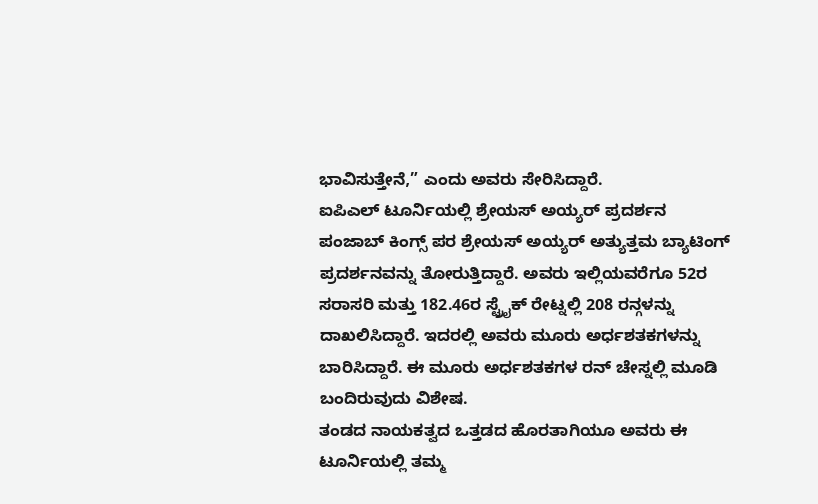ಭಾವಿಸುತ್ತೇನೆ,” ಎಂದು ಅವರು ಸೇರಿಸಿದ್ದಾರೆ.
ಐಪಿಎಲ್ ಟೂರ್ನಿಯಲ್ಲಿ ಶ್ರೇಯಸ್ ಅಯ್ಯರ್ ಪ್ರದರ್ಶನ
ಪಂಜಾಬ್ ಕಿಂಗ್ಸ್ ಪರ ಶ್ರೇಯಸ್ ಅಯ್ಯರ್ ಅತ್ಯುತ್ತಮ ಬ್ಯಾಟಿಂಗ್ ಪ್ರದರ್ಶನವನ್ನು ತೋರುತ್ತಿದ್ದಾರೆ. ಅವರು ಇಲ್ಲಿಯವರೆಗೂ 52ರ ಸರಾಸರಿ ಮತ್ತು 182.46ರ ಸ್ಟ್ರೈಕ್ ರೇಟ್ನಲ್ಲಿ 208 ರನ್ಗಳನ್ನು ದಾಖಲಿಸಿದ್ದಾರೆ. ಇದರಲ್ಲಿ ಅವರು ಮೂರು ಅರ್ಧಶತಕಗಳನ್ನು ಬಾರಿಸಿದ್ದಾರೆ. ಈ ಮೂರು ಅರ್ಧಶತಕಗಳ ರನ್ ಚೇಸ್ನಲ್ಲಿ ಮೂಡಿ ಬಂದಿರುವುದು ವಿಶೇಷ.
ತಂಡದ ನಾಯಕತ್ವದ ಒತ್ತಡದ ಹೊರತಾಗಿಯೂ ಅವರು ಈ ಟೂರ್ನಿಯಲ್ಲಿ ತಮ್ಮ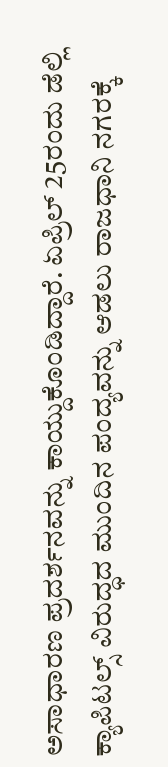ಅಸಾಧಾರಣ ಪ್ರದರ್ಶನವನ್ನು ಕಾಯ್ದುಕೊಂಡಿದ್ದಾರೆ. ಏಪ್ರಿಲ್ 25ರಂದು ಡೆಲ್ಲಿ ಕ್ಯಾಪಿಟಲ್ಸ್ ವಿರುದ್ಧದ ಮುಂದಿನ ಪಂದ್ಯವನ್ನು ಆಡಲು ರಾಜಧಾನಿ ನಗರಕ್ಕೆ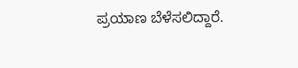ಪ್ರಯಾಣ ಬೆಳೆಸಲಿದ್ದಾರೆ.